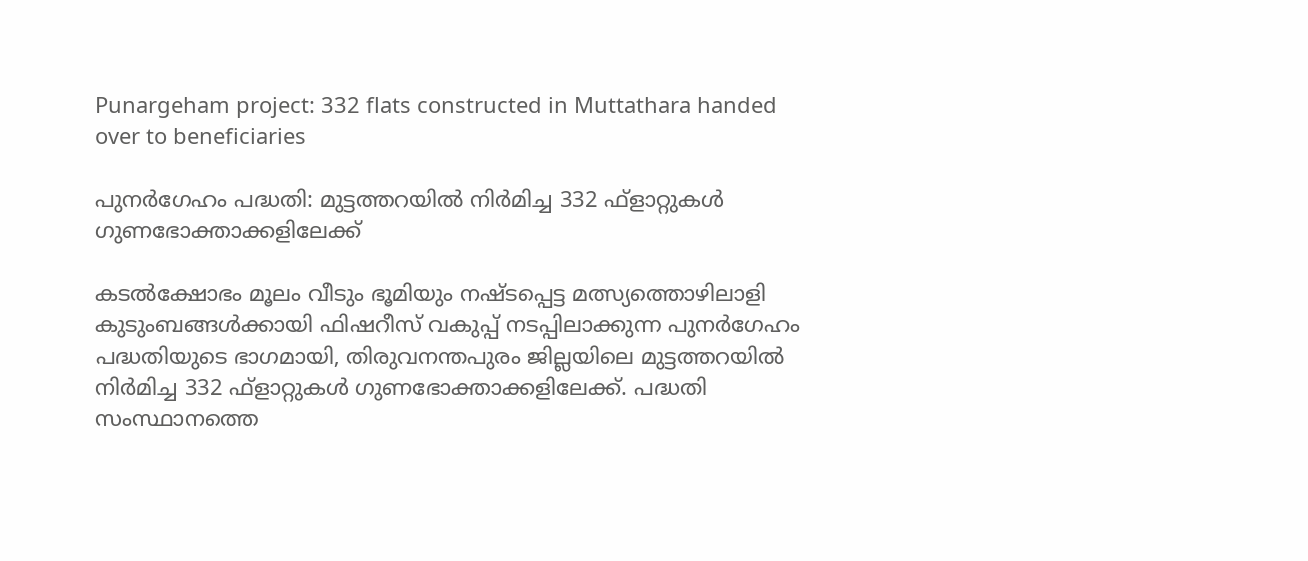Punargeham project: 332 flats constructed in Muttathara handed over to beneficiaries

പുനർഗേഹം പദ്ധതി: മുട്ടത്തറയിൽ നിർമിച്ച 332 ഫ്‌ളാറ്റുകൾ ഗുണഭോക്താക്കളിലേക്ക്

കടൽക്ഷോഭം മൂലം വീടും ഭൂമിയും നഷ്ടപ്പെട്ട മത്സ്യത്തൊഴിലാളി കുടുംബങ്ങൾക്കായി ഫിഷറീസ് വകുപ്പ് നടപ്പിലാക്കുന്ന പുനർഗേഹം പദ്ധതിയുടെ ഭാഗമായി, തിരുവനന്തപുരം ജില്ലയിലെ മുട്ടത്തറയിൽ നിർമിച്ച 332 ഫ്‌ളാറ്റുകൾ ഗുണഭോക്താക്കളിലേക്ക്. പദ്ധതി സംസ്ഥാനത്തെ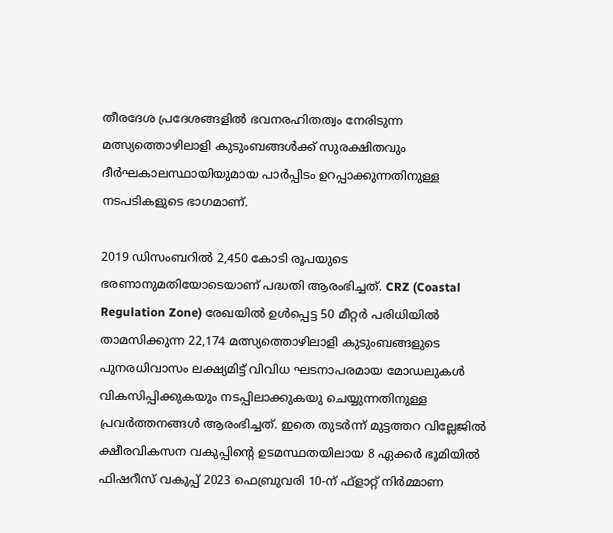തീരദേശ പ്രദേശങ്ങളിൽ ഭവനരഹിതത്വം നേരിടുന്ന മത്സ്യത്തൊഴിലാളി കുടുംബങ്ങൾക്ക് സുരക്ഷിതവും ദീർഘകാലസ്ഥായിയുമായ പാർപ്പിടം ഉറപ്പാക്കുന്നതിനുള്ള നടപടികളുടെ ഭാഗമാണ്.

2019 ഡിസംബറിൽ 2,450 കോടി രൂപയുടെ ഭരണാനുമതിയോടെയാണ് പദ്ധതി ആരംഭിച്ചത്. CRZ (Coastal Regulation Zone) രേഖയിൽ ഉൾപ്പെട്ട 50 മീറ്റർ പരിധിയിൽ താമസിക്കുന്ന 22,174 മത്സ്യത്തൊഴിലാളി കുടുംബങ്ങളുടെ പുനരധിവാസം ലക്ഷ്യമിട്ട് വിവിധ ഘടനാപരമായ മോഡലുകൾ വികസിപ്പിക്കുകയും നടപ്പിലാക്കുകയു ചെയ്യുന്നതിനുള്ള പ്രവർത്തനങ്ങൾ ആരംഭിച്ചത്. ഇതെ തുടർന്ന് മുട്ടത്തറ വില്ലേജിൽ ക്ഷീരവികസന വകുപ്പിന്റെ ഉടമസ്ഥതയിലായ 8 ഏക്കർ ഭൂമിയിൽ ഫിഷറീസ് വകുപ്പ് 2023 ഫെബ്രുവരി 10-ന് ഫ്‌ളാറ്റ് നിർമ്മാണ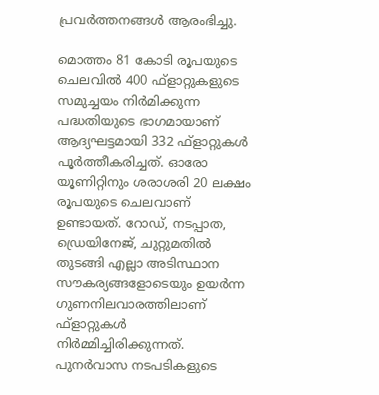പ്രവർത്തനങ്ങൾ ആരംഭിച്ചു.

മൊത്തം 81 കോടി രൂപയുടെ ചെലവിൽ 400 ഫ്‌ളാറ്റുകളുടെ സമുച്ചയം നിർമിക്കുന്ന പദ്ധതിയുടെ ഭാഗമായാണ് ആദ്യഘട്ടമായി 332 ഫ്‌ളാറ്റുകൾ പൂർത്തീകരിച്ചത്. ഓരോ യൂണിറ്റിനും ശരാശരി 20 ലക്ഷം രൂപയുടെ ചെലവാണ് ഉണ്ടായത്. റോഡ്, നടപ്പാത, ഡ്രെയിനേജ്, ചുറ്റുമതിൽ തുടങ്ങി എല്ലാ അടിസ്ഥാന സൗകര്യങ്ങളോടെയും ഉയർന്ന ഗുണനിലവാരത്തിലാണ് ഫ്‌ളാറ്റുകൾ നിർമ്മിച്ചിരിക്കുന്നത്. പുനർവാസ നടപടികളുടെ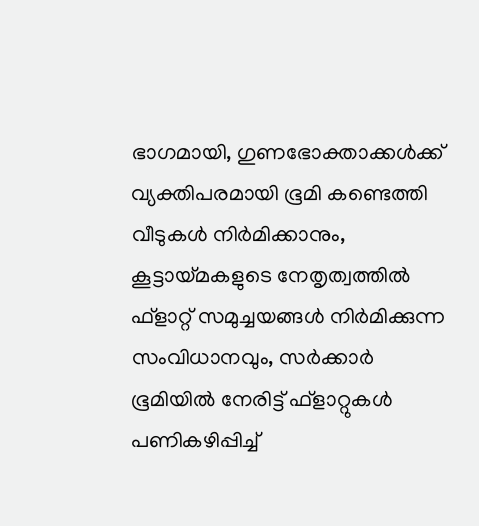ഭാഗമായി, ഗുണഭോക്താക്കൾക്ക് വ്യക്തിപരമായി ഭൂമി കണ്ടെത്തി വീടുകൾ നിർമിക്കാനും, കൂട്ടായ്മകളുടെ നേതൃത്വത്തിൽ ഫ്‌ളാറ്റ് സമുച്ചയങ്ങൾ നിർമിക്കുന്ന സംവിധാനവും, സർക്കാർ ഭൂമിയിൽ നേരിട്ട് ഫ്‌ളാറ്റുകൾ പണികഴിപ്പിച്ച്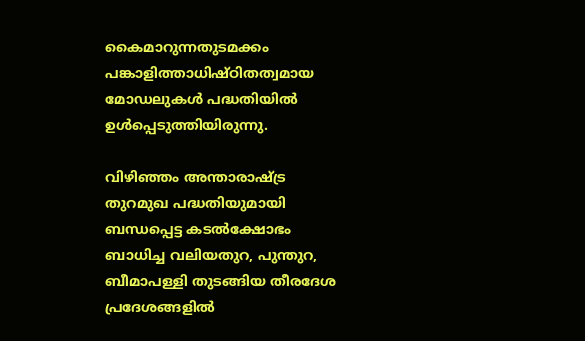കൈമാറുന്നതുടമക്കം പങ്കാളിത്താധിഷ്ഠിതത്വമായ മോഡലുകൾ പദ്ധതിയിൽ ഉൾപ്പെടുത്തിയിരുന്നു.

വിഴിഞ്ഞം അന്താരാഷ്ട്ര തുറമുഖ പദ്ധതിയുമായി ബന്ധപ്പെട്ട കടൽക്ഷോഭം ബാധിച്ച വലിയതുറ, പുന്തുറ, ബീമാപള്ളി തുടങ്ങിയ തീരദേശ പ്രദേശങ്ങളിൽ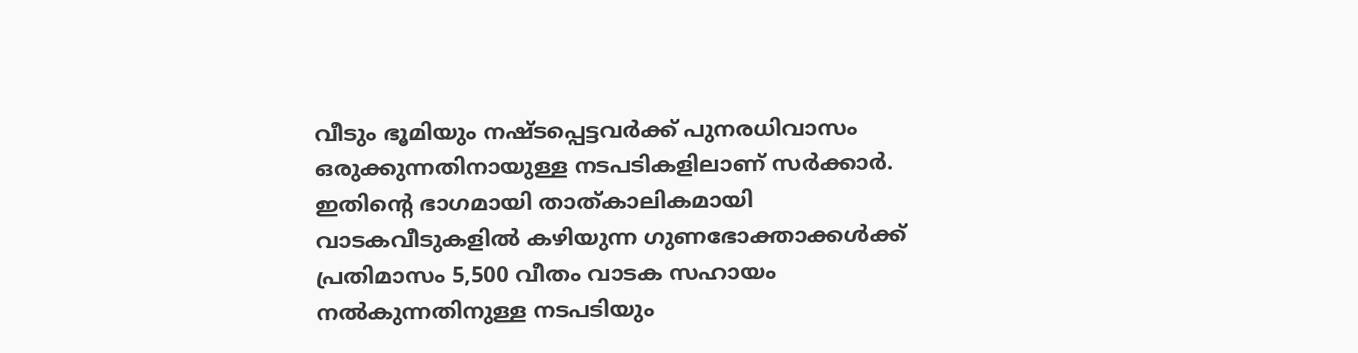വീടും ഭൂമിയും നഷ്ടപ്പെട്ടവർക്ക് പുനരധിവാസം ഒരുക്കുന്നതിനായുള്ള നടപടികളിലാണ് സർക്കാർ. ഇതിന്റെ ഭാഗമായി താത്കാലികമായി വാടകവീടുകളിൽ കഴിയുന്ന ഗുണഭോക്താക്കൾക്ക് പ്രതിമാസം 5,500 വീതം വാടക സഹായം നൽകുന്നതിനുള്ള നടപടിയും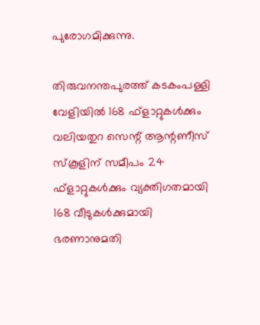പുരോഗമിക്കുന്നു.

തിരുവനന്തപുരത്ത് കടകംപള്ളി വേളിയിൽ 168 ഫ്‌ളാറ്റുകൾക്കും വലിയതുറ സെന്റ് ആന്റണീസ് സ്‌കൂളിന് സമീപം 24 ഫ്‌ളാറ്റുകൾക്കും വ്യക്തിഗതമായി 168 വീടുകൾക്കുമായി ഭരണാനുമതി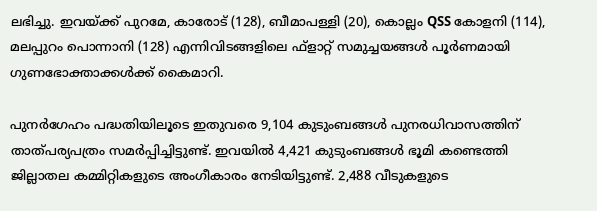ലഭിച്ചു. ഇവയ്ക്ക് പുറമേ, കാരോട് (128), ബീമാപള്ളി (20), കൊല്ലം QSS കോളനി (114), മലപ്പുറം പൊന്നാനി (128) എന്നിവിടങ്ങളിലെ ഫ്‌ളാറ്റ് സമുച്ചയങ്ങൾ പൂർണമായി ഗുണഭോക്താക്കൾക്ക് കൈമാറി.

പുനർഗേഹം പദ്ധതിയിലൂടെ ഇതുവരെ 9,104 കുടുംബങ്ങൾ പുനരധിവാസത്തിന് താത്പര്യപത്രം സമർപ്പിച്ചിട്ടുണ്ട്. ഇവയിൽ 4,421 കുടുംബങ്ങൾ ഭൂമി കണ്ടെത്തി ജില്ലാതല കമ്മിറ്റികളുടെ അംഗീകാരം നേടിയിട്ടുണ്ട്. 2,488 വീടുകളുടെ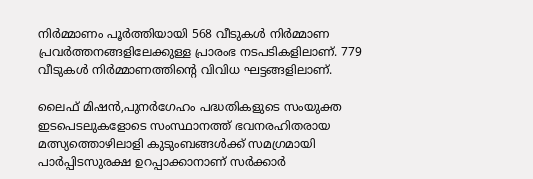നിർമ്മാണം പൂർത്തിയായി 568 വീടുകൾ നിർമ്മാണ പ്രവർത്തനങ്ങളിലേക്കുള്ള പ്രാരംഭ നടപടികളിലാണ്. 779 വീടുകൾ നിർമ്മാണത്തിന്റെ വിവിധ ഘട്ടങ്ങളിലാണ്.

ലൈഫ് മിഷൻ,പുനർഗേഹം പദ്ധതികളുടെ സംയുക്ത ഇടപെടലുകളോടെ സംസ്ഥാനത്ത് ഭവനരഹിതരായ മത്സ്യത്തൊഴിലാളി കുടുംബങ്ങൾക്ക് സമഗ്രമായി പാർപ്പിടസുരക്ഷ ഉറപ്പാക്കാനാണ് സർക്കാർ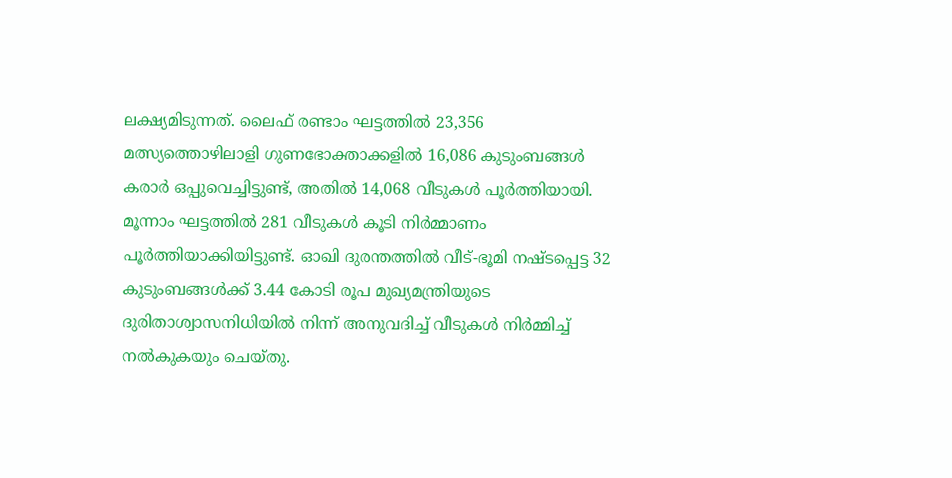ലക്ഷ്യമിടുന്നത്. ലൈഫ് രണ്ടാം ഘട്ടത്തിൽ 23,356 മത്സ്യത്തൊഴിലാളി ഗുണഭോക്താക്കളിൽ 16,086 കുടുംബങ്ങൾ കരാർ ഒപ്പുവെച്ചിട്ടുണ്ട്, അതിൽ 14,068 വീടുകൾ പൂർത്തിയായി. മൂന്നാം ഘട്ടത്തിൽ 281 വീടുകൾ കൂടി നിർമ്മാണം പൂർത്തിയാക്കിയിട്ടുണ്ട്. ഓഖി ദുരന്തത്തിൽ വീട്-ഭൂമി നഷ്ടപ്പെട്ട 32 കുടുംബങ്ങൾക്ക് 3.44 കോടി രൂപ മുഖ്യമന്ത്രിയുടെ ദുരിതാശ്വാസനിധിയിൽ നിന്ന് അനുവദിച്ച് വീടുകൾ നിർമ്മിച്ച് നൽകുകയും ചെയ്തു.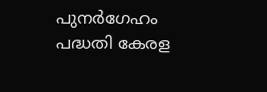പുനർഗേഹം പദ്ധതി കേരള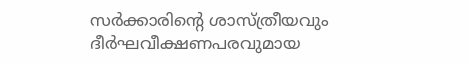സർക്കാരിന്റെ ശാസ്ത്രീയവും ദീർഘവീക്ഷണപരവുമായ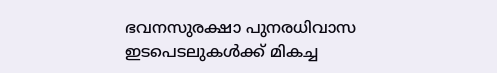ഭവനസുരക്ഷാ പുനരധിവാസ ഇടപെടലുകൾക്ക് മികച്ച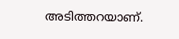അടിത്തറയാണ്.